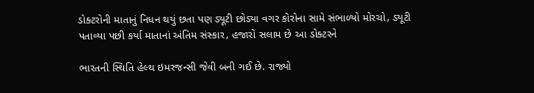ડોક્ટરોની માતાનું નિધન થયું છતા પણ ડ્યૂટી છોડ્યા વગર કોરોના સામે સંભાળ્યો મોરચો, ડ્યૂટી પતાવ્યા પછી કર્યા માતાનાં અંતિમ સંસ્કાર, હજારો સલામ છે આ ડોક્ટરને

ભારતની સ્થિતિ હેલ્થ ઇમરજન્સી જેવી બની ગઈ છે. રાજ્યો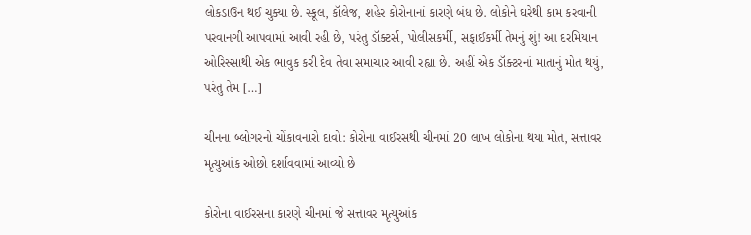લોકડાઉન થઈ ચુક્યા છે. સ્કૂલ, કૉલેજ, શહેર કોરોનાનાં કારણે બંધ છે. લોકોને ઘરેથી કામ કરવાની પરવાનગી આપવામાં આવી રહી છે, પરંતુ ડૉક્ટર્સ, પોલીસકર્મી, સફાઈકર્મી તેમનું શું! આ દરમિયાન ઓરિસ્સાથી એક ભાવુક કરી દેવ તેવા સમાચાર આવી રહ્યા છે. અહીં એક ડૉક્ટરનાં માતાનું મોત થયું, પરંતુ તેમ […]

ચીનના બ્લોગરનો ચોંકાવનારો દાવો: કોરોના વાઈરસથી ચીનમાં 20 લાખ લોકોના થયા મોત, સત્તાવર મૃત્યુઆંક ઓછો દર્શાવવામાં આવ્યો છે

કોરોના વાઈરસના કારણે ચીનમાં જે સત્તાવર મૃત્યુઆંક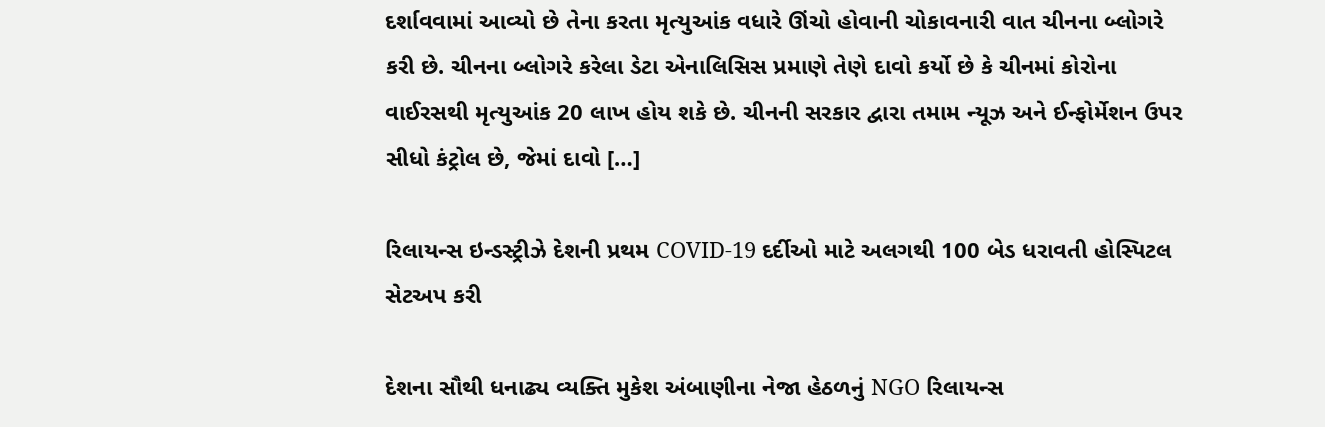દર્શાવવામાં આવ્યો છે તેના કરતા મૃત્યુઆંક વધારે ઊંચો હોવાની ચોકાવનારી વાત ચીનના બ્લોગરે કરી છે. ચીનના બ્લોગરે કરેલા ડેટા એનાલિસિસ પ્રમાણે તેણે દાવો કર્યો છે કે ચીનમાં કોરોના વાઈરસથી મૃત્યુઆંક 20 લાખ હોય શકે છે. ચીનની સરકાર દ્વારા તમામ ન્યૂઝ અને ઈન્ફોર્મેશન ઉપર સીધો કંટ્રોલ છે, જેમાં દાવો […]

રિલાયન્સ ઇન્ડસ્ટ્રીઝે દેશની પ્રથમ COVID-19 દર્દીઓ માટે અલગથી 100 બેડ ધરાવતી હોસ્પિટલ સેટઅપ કરી

દેશના સૌથી ધનાઢ્ય વ્યક્તિ મુકેશ અંબાણીના નેજા હેઠળનું NGO રિલાયન્સ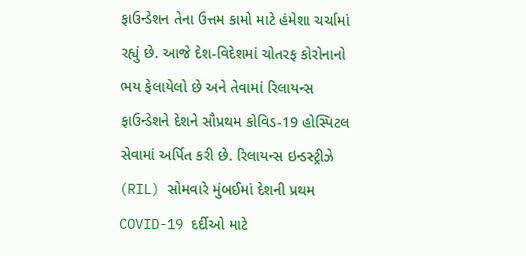ફાઉન્ડેશન તેના ઉત્તમ કામો માટે હંમેશા ચર્ચામાં રહ્યું છે. આજે દેશ-વિદેશમાં ચોતરફ કોરોનાનો ભય ફેલાયેલો છે અને તેવામાં રિલાયન્સ ફાઉન્ડેશને દેશને સૌપ્રથમ કોવિડ-19 હોસ્પિટલ સેવામાં અર્પિત કરી છે. રિલાયન્સ ઇન્ડસ્ટ્રીઝે (RIL) સોમવારે મુંબઈમાં દેશની પ્રથમ COVID-19 દર્દીઓ માટે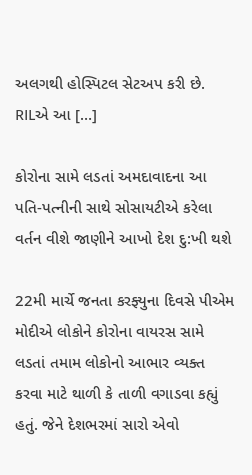અલગથી હોસ્પિટલ સેટઅપ કરી છે. RILએ આ […]

કોરોના સામે લડતાં અમદાવાદના આ પતિ-પત્નીની સાથે સોસાયટીએ કરેલા વર્તન વીશે જાણીને આખો દેશ દુ:ખી થશે

22મી માર્ચે જનતા કરફ્યુના દિવસે પીએમ મોદીએ લોકોને કોરોના વાયરસ સામે લડતાં તમામ લોકોનો આભાર વ્યક્ત કરવા માટે થાળી કે તાળી વગાડવા કહ્યું હતું. જેને દેશભરમાં સારો એવો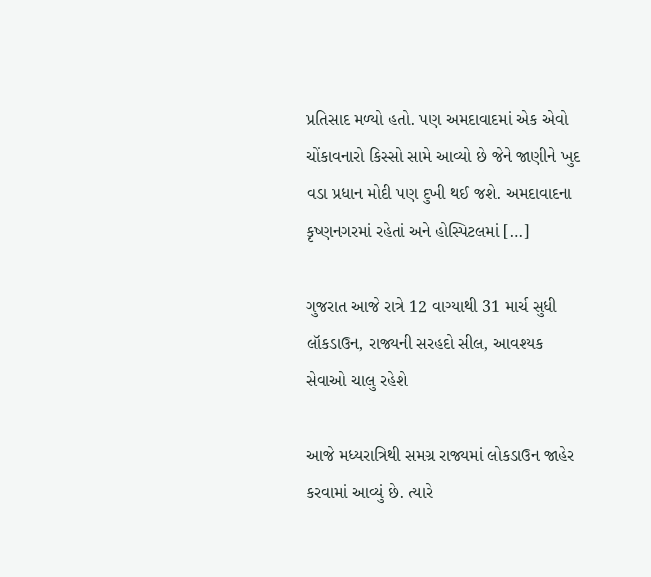પ્રતિસાદ મળ્યો હતો. પણ અમદાવાદમાં એક એવો ચોંકાવનારો કિસ્સો સામે આવ્યો છે જેને જાણીને ખુદ વડા પ્રધાન મોદી પણ દુખી થઈ જશે. અમદાવાદના કૃષ્ણનગરમાં રહેતાં અને હોસ્પિટલમાં […]

ગુજરાત આજે રાત્રે 12 વાગ્યાથી 31 માર્ચ સુધી લૉકડાઉન, રાજ્યની સરહદો સીલ, આવશ્યક સેવાઓ ચાલુ રહેશે

આજે મધ્યરાત્રિથી સમગ્ર રાજ્યમાં લોકડાઉન જાહેર કરવામાં આવ્યું છે. ત્યારે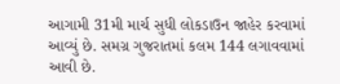આગામી 31મી માર્ચ સુધી લોકડાઉન જાહેર કરવામાં આવ્યું છે. સમગ્ર ગુજરાતમાં કલમ 144 લગાવવામાં આવી છે.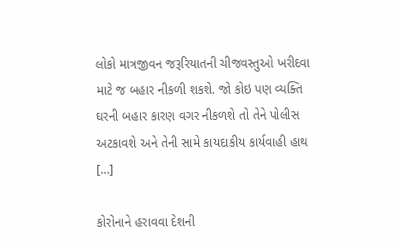લોકો માત્રજીવન જરૂરિયાતની ચીજવસ્તુઓ ખરીદવા માટે જ બહાર નીકળી શકશે. જો કોઇ પણ વ્યક્તિ ઘરની બહાર કારણ વગર નીકળશે તો તેને પોલીસ અટકાવશે અને તેની સામે કાયદાકીય કાર્યવાહી હાથ […]

કોરોનાને હરાવવા દેશની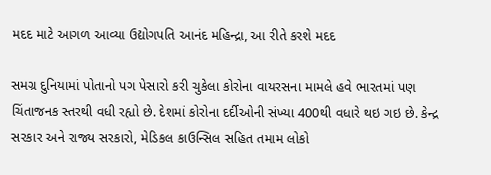મદદ માટે આગળ આવ્યા ઉદ્યોગપતિ આનંદ મહિન્દ્રા, આ રીતે કરશે મદદ

સમગ્ર દુનિયામાં પોતાનો પગ પેસારો કરી ચુકેલા કોરોના વાયરસના મામલે હવે ભારતમાં પણ ચિંતાજનક સ્તરથી વધી રહ્યો છે. દેશમાં કોરોના દર્દીઓની સંખ્યા 400થી વધારે થઇ ગઇ છે. કેન્દ્ર સરકાર અને રાજ્ય સરકારો, મેડિકલ કાઉન્સિલ સહિત તમામ લોકો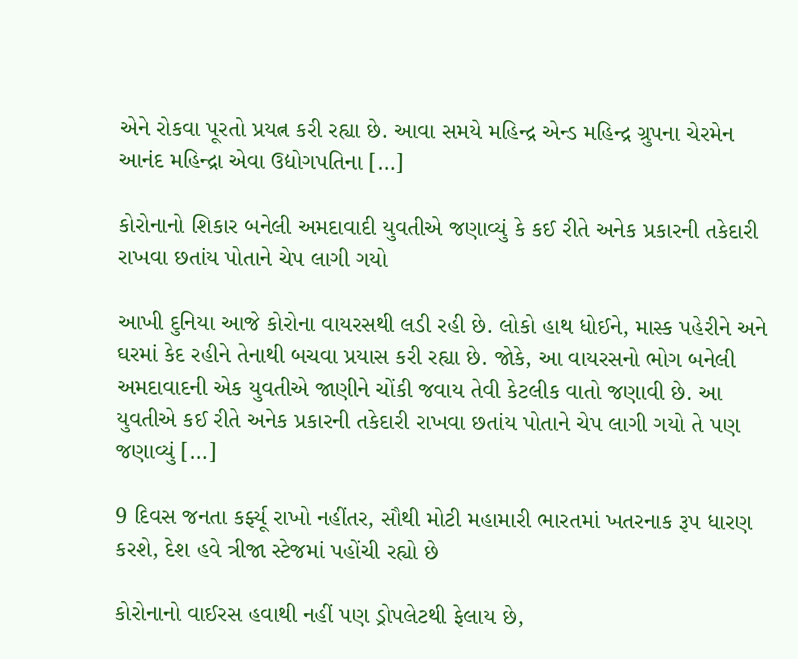એને રોકવા પૂરતો પ્રયત્ન કરી રહ્યા છે. આવા સમયે મહિન્દ્ર એન્ડ મહિન્દ્ર ગ્રુપના ચેરમેન આનંદ મહિન્દ્રા એવા ઉદ્યોગપતિના […]

કોરોનાનો શિકાર બનેલી અમદાવાદી યુવતીએ જણાવ્યું કે કઈ રીતે અનેક પ્રકારની તકેદારી રાખવા છતાંય પોતાને ચેપ લાગી ગયો

આખી દુનિયા આજે કોરોના વાયરસથી લડી રહી છે. લોકો હાથ ધોઈને, માસ્ક પહેરીને અને ઘરમાં કેદ રહીને તેનાથી બચવા પ્રયાસ કરી રહ્યા છે. જોકે, આ વાયરસનો ભોગ બનેલી અમદાવાદની એક યુવતીએ જાણીને ચોંકી જવાય તેવી કેટલીક વાતો જણાવી છે. આ યુવતીએ કઈ રીતે અનેક પ્રકારની તકેદારી રાખવા છતાંય પોતાને ચેપ લાગી ગયો તે પણ જણાવ્યું […]

9 દિવસ જનતા કર્ફ્યૂ રાખો નહીંતર, સૌથી મોટી મહામારી ભારતમાં ખતરનાક રૂપ ધારણ કરશે, દેશ હવે ત્રીજા સ્ટેજમાં પહોંચી રહ્યો છે

કોરોનાનો વાઈરસ હવાથી નહીં પણ ડ્રોપલેટથી ફેલાય છે,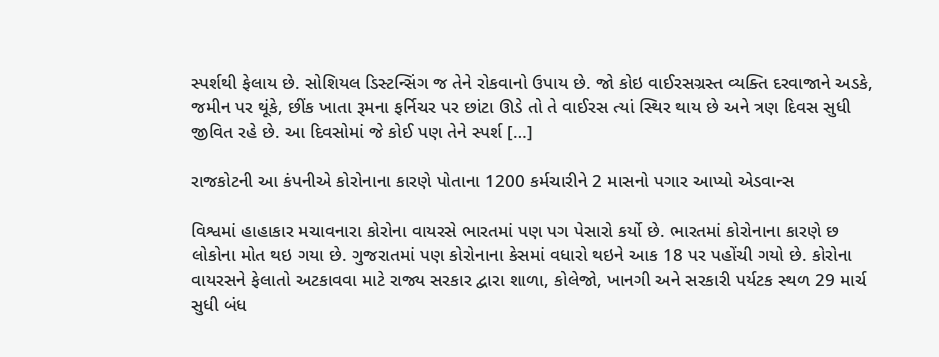સ્પર્શથી ફેલાય છે. સોશિયલ ડિસ્ટન્સિંગ જ તેને રોકવાનો ઉપાય છે. જો કોઇ વાઈરસગ્રસ્ત વ્યક્તિ દરવાજાને અડકે, જમીન પર થૂંકે, છીંક ખાતા રૂમના ફર્નિચર પર છાંટા ઊડે તો તે વાઈરસ ત્યાં સ્થિર થાય છે અને ત્રણ દિવસ સુધી જીવિત રહે છે. આ દિવસોમાં જે કોઈ પણ તેને સ્પર્શ […]

રાજકોટની આ કંપનીએ કોરોનાના કારણે પોતાના 1200 કર્મચારીને 2 માસનો પગાર આપ્યો એડવાન્સ

વિશ્વમાં હાહાકાર મચાવનારા કોરોના વાયરસે ભારતમાં પણ પગ પેસારો કર્યો છે. ભારતમાં કોરોનાના કારણે છ લોકોના મોત થઇ ગયા છે. ગુજરાતમાં પણ કોરોનાના કેસમાં વધારો થઇને આક 18 પર પહોંચી ગયો છે. કોરોના વાયરસને ફેલાતો અટકાવવા માટે રાજ્ય સરકાર દ્વારા શાળા, કોલેજો, ખાનગી અને સરકારી પર્યટક સ્થળ 29 માર્ચ સુધી બંધ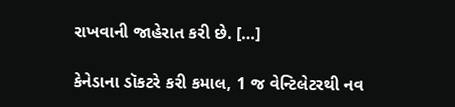રાખવાની જાહેરાત કરી છે. […]

કેનેડાના ડૉકટરે કરી કમાલ, 1 જ વેન્ટિલેટરથી નવ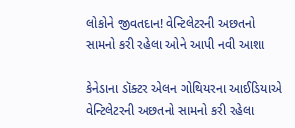લોકોને જીવતદાન! વેન્ટિલેટરની અછતનો સામનો કરી રહેલા ઓને આપી નવી આશા

કેનેડાના ડૉક્ટર એલન ગોથિયરના આઈડિયાએ વેન્ટિલેટરની અછતનો સામનો કરી રહેલા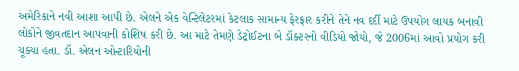અમેરિકાને નવી આશા આપી છે. એલને એક વેન્ટિલેટરમાં કેટલાક સામાન્ય ફેરફાર કરીને તેને નવ દર્દી માટે ઉપયોગ લાયક બનાવી લોકોને જીવતદાન આપવાની કોશિષ કરી છે. આ માટે તેમણે ડેટ્રોઈટના બે ડૉક્ટરનો વીડિયો જોયો, જે 2006માં આવો પ્રયોગ કરી ચૂક્યા હતા. ડૉ. એલન ઓન્ટારિયોની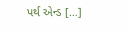પર્થ એન્ડ […]